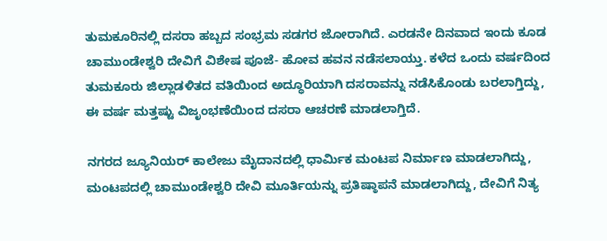ತುಮಕೂರಿನಲ್ಲಿ ದಸರಾ ಹಬ್ಬದ ಸಂಭ್ರಮ ಸಡಗರ ಜೋರಾಗಿದೆ. ಎರಡನೇ ದಿನವಾದ ಇಂದು ಕೂಡ ಚಾಮುಂಡೇಶ್ವರಿ ದೇವಿಗೆ ವಿಶೇಷ ಪೂಜೆ- ಹೋವ ಹವನ ನಡೆಸಲಾಯ್ತು. ಕಳೆದ ಒಂದು ವರ್ಷದಿಂದ ತುಮಕೂರು ಜಿಲ್ಲಾಡಳಿತದ ವತಿಯಿಂದ ಅದ್ಧೂರಿಯಾಗಿ ದಸರಾವನ್ನು ನಡೆಸಿಕೊಂಡು ಬರಲಾಗ್ತಿದ್ದು, ಈ ವರ್ಷ ಮತ್ತಷ್ಟು ವಿಜೃಂಭಣೆಯಿಂದ ದಸರಾ ಆಚರಣೆ ಮಾಡಲಾಗ್ತಿದೆ.

ನಗರದ ಜ್ಯೂನಿಯರ್ ಕಾಲೇಜು ಮೈದಾನದಲ್ಲಿ ಧಾರ್ಮಿಕ ಮಂಟಪ ನಿರ್ಮಾಣ ಮಾಡಲಾಗಿದ್ದು, ಮಂಟಪದಲ್ಲಿ ಚಾಮುಂಡೇಶ್ವರಿ ದೇವಿ ಮೂರ್ತಿಯನ್ನು ಪ್ರತಿಷ್ಠಾಪನೆ ಮಾಡಲಾಗಿದ್ದು, ದೇವಿಗೆ ನಿತ್ಯ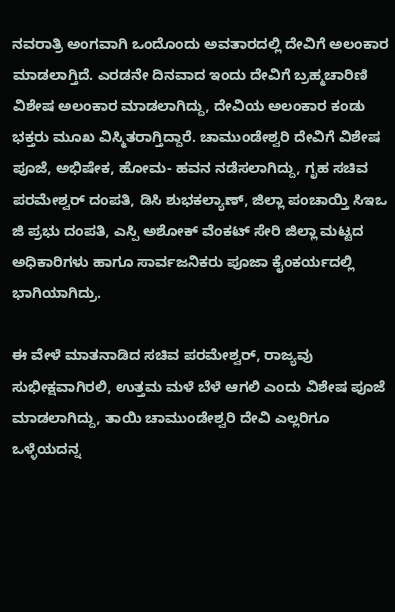ನವರಾತ್ರಿ ಅಂಗವಾಗಿ ಒಂದೊಂದು ಅವತಾರದಲ್ಲಿ ದೇವಿಗೆ ಅಲಂಕಾರ ಮಾಡಲಾಗ್ತಿದೆ. ಎರಡನೇ ದಿನವಾದ ಇಂದು ದೇವಿಗೆ ಬ್ರಹ್ಮಚಾರಿಣಿ ವಿಶೇಷ ಅಲಂಕಾರ ಮಾಡಲಾಗಿದ್ದು, ದೇವಿಯ ಅಲಂಕಾರ ಕಂಡು ಭಕ್ತರು ಮೂಖ ವಿಸ್ಮಿತರಾಗ್ತಿದ್ದಾರೆ. ಚಾಮುಂಡೇಶ್ವರಿ ದೇವಿಗೆ ವಿಶೇಷ ಪೂಜೆ, ಅಭಿಷೇಕ, ಹೋಮ- ಹವನ ನಡೆಸಲಾಗಿದ್ದು, ಗೃಹ ಸಚಿವ ಪರಮೇಶ್ವರ್ ದಂಪತಿ, ಡಿಸಿ ಶುಭಕಲ್ಯಾಣ್, ಜಿಲ್ಲಾ ಪಂಚಾಯ್ತಿ ಸಿಇಒ ಜಿ ಪ್ರಭು ದಂಪತಿ, ಎಸ್ಪಿ ಅಶೋಕ್ ವೆಂಕಟ್ ಸೇರಿ ಜಿಲ್ಲಾ ಮಟ್ಟದ ಅಧಿಕಾರಿಗಳು ಹಾಗೂ ಸಾರ್ವಜನಿಕರು ಪೂಜಾ ಕೈಂಕರ್ಯದಲ್ಲಿ ಭಾಗಿಯಾಗಿದ್ರು.

ಈ ವೇಳೆ ಮಾತನಾಡಿದ ಸಚಿವ ಪರಮೇಶ್ವರ್, ರಾಜ್ಯವು ಸುಭೀಕ್ಷವಾಗಿರಲಿ, ಉತ್ತಮ ಮಳೆ ಬೆಳೆ ಆಗಲಿ ಎಂದು ವಿಶೇಷ ಪೂಜೆ ಮಾಡಲಾಗಿದ್ದು, ತಾಯಿ ಚಾಮುಂಡೇಶ್ವರಿ ದೇವಿ ಎಲ್ಲರಿಗೂ ಒಳ್ಳೆಯದನ್ನ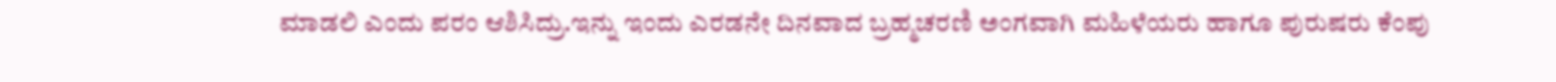ಮಾಡಲಿ ಎಂದು ಪರಂ ಆಶಿಸಿದ್ರು.ಇನ್ನು ಇಂದು ಎರಡನೇ ದಿನವಾದ ಬ್ರಹ್ಮಚರಣಿ ಅಂಗವಾಗಿ ಮಹಿಳೆಯರು ಹಾಗೂ ಪುರುಷರು ಕೆಂಪು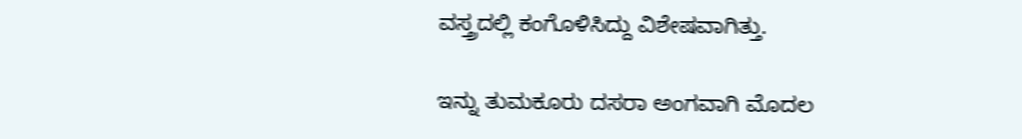ವಸ್ತ್ರದಲ್ಲಿ ಕಂಗೊಳಿಸಿದ್ದು ವಿಶೇಷವಾಗಿತ್ತು.

ಇನ್ನು ತುಮಕೂರು ದಸರಾ ಅಂಗವಾಗಿ ಮೊದಲ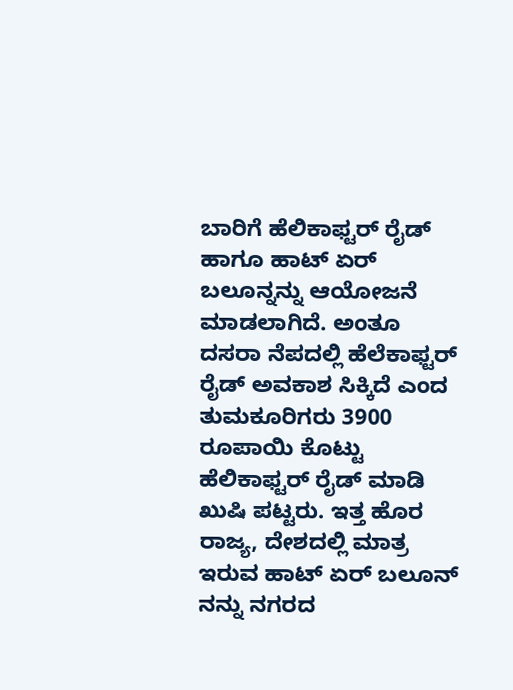ಬಾರಿಗೆ ಹೆಲಿಕಾಫ್ಟರ್ ರೈಡ್ ಹಾಗೂ ಹಾಟ್ ಏರ್ ಬಲೂನ್ನನ್ನು ಆಯೋಜನೆ ಮಾಡಲಾಗಿದೆ. ಅಂತೂ ದಸರಾ ನೆಪದಲ್ಲಿ ಹೆಲೆಕಾಫ್ಟರ್ ರೈಡ್ ಅವಕಾಶ ಸಿಕ್ಕಿದೆ ಎಂದ ತುಮಕೂರಿಗರು 3900 ರೂಪಾಯಿ ಕೊಟ್ಟು ಹೆಲಿಕಾಫ್ಟರ್ ರೈಡ್ ಮಾಡಿ ಖುಷಿ ಪಟ್ಟರು. ಇತ್ತ ಹೊರ ರಾಜ್ಯ, ದೇಶದಲ್ಲಿ ಮಾತ್ರ ಇರುವ ಹಾಟ್ ಏರ್ ಬಲೂನ್ ನನ್ನು ನಗರದ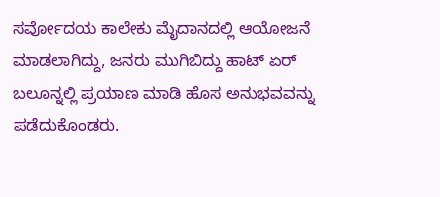ಸರ್ವೋದಯ ಕಾಲೇಕು ಮೈದಾನದಲ್ಲಿ ಆಯೋಜನೆ ಮಾಡಲಾಗಿದ್ದು, ಜನರು ಮುಗಿಬಿದ್ದು ಹಾಟ್ ಏರ್ ಬಲೂನ್ನಲ್ಲಿ ಪ್ರಯಾಣ ಮಾಡಿ ಹೊಸ ಅನುಭವವನ್ನು ಪಡೆದುಕೊಂಡರು.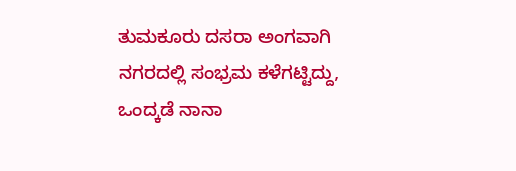ತುಮಕೂರು ದಸರಾ ಅಂಗವಾಗಿ ನಗರದಲ್ಲಿ ಸಂಭ್ರಮ ಕಳೆಗಟ್ಟಿದ್ದು, ಒಂದ್ಕಡೆ ನಾನಾ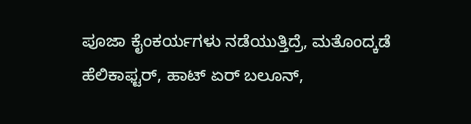ಪೂಜಾ ಕೈಂಕರ್ಯಗಳು ನಡೆಯುತ್ತಿದ್ರೆ, ಮತೊಂದ್ಕಡೆ ಹೆಲಿಕಾಫ್ಟರ್, ಹಾಟ್ ಏರ್ ಬಲೂನ್,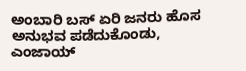ಅಂಬಾರಿ ಬಸ್ ಏರಿ ಜನರು ಹೊಸ ಅನುಭವ ಪಡೆದುಕೊಂಡು, ಎಂಜಾಯ್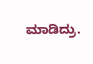ಮಾಡಿದ್ರು.